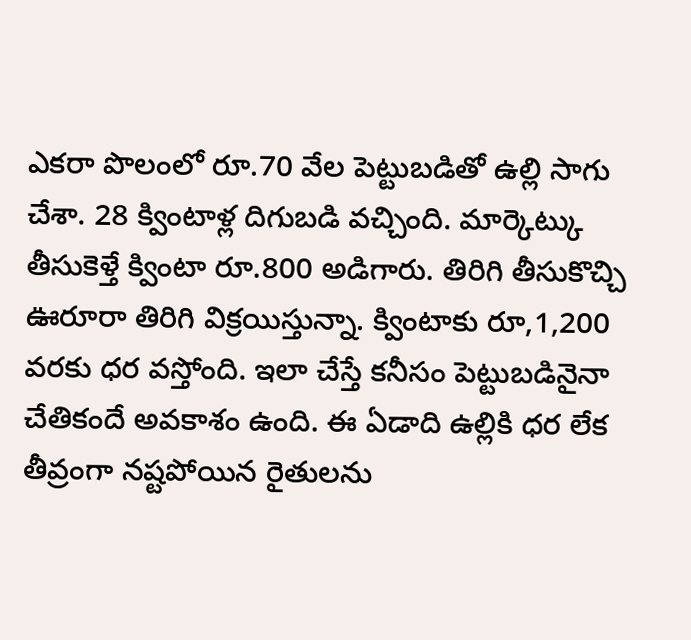ఎకరా పొలంలో రూ.70 వేల పెట్టుబడితో ఉల్లి సాగు చేశా. 28 క్వింటాళ్ల దిగుబడి వచ్చింది. మార్కెట్కు తీసుకెళ్తే క్వింటా రూ.800 అడిగారు. తిరిగి తీసుకొచ్చి ఊరూరా తిరిగి విక్రయిస్తున్నా. క్వింటాకు రూ,1,200 వరకు ధర వస్తోంది. ఇలా చేస్తే కనీసం పెట్టుబడినైనా చేతికందే అవకాశం ఉంది. ఈ ఏడాది ఉల్లికి ధర లేక తీవ్రంగా నష్టపోయిన రైతులను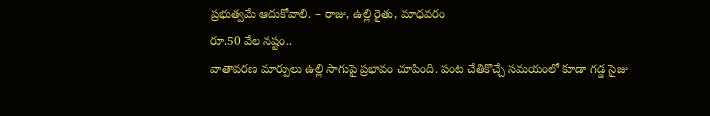ప్రభుత్వమే ఆదుకోవాలి. – రాజు, ఉల్లి రైతు, మాధవరం
రూ.50 వేల నష్టం..
వాతావరణ మార్పులు ఉల్లి సాగుపై ప్రభావం చూపింది. పంట చేతికొచ్చే సమయంలో కూడా గడ్డ సైజు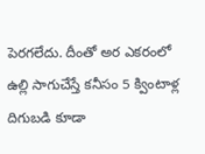పెరగలేదు. దీంతో అర ఎకరంలో ఉల్లి సాగుచేస్తే కనీసం 5 క్వింటాళ్ల దిగుబడి కూడా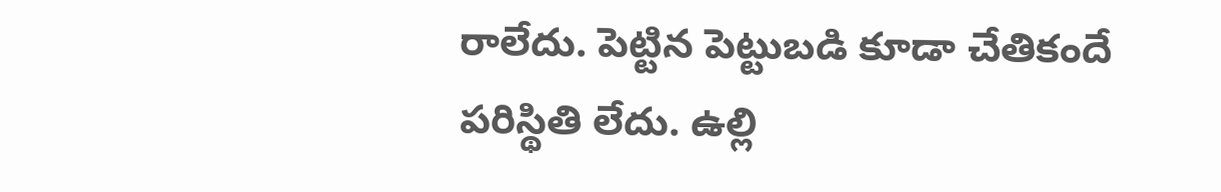రాలేదు. పెట్టిన పెట్టుబడి కూడా చేతికందే పరిస్థితి లేదు. ఉల్లి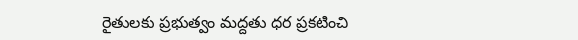రైతులకు ప్రభుత్వం మద్దతు ధర ప్రకటించి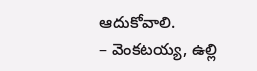ఆదుకోవాలి.
– వెంకటయ్య, ఉల్లి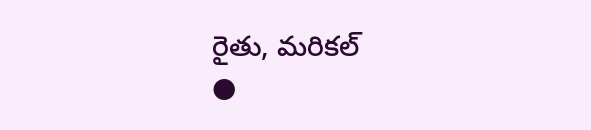రైతు, మరికల్
●